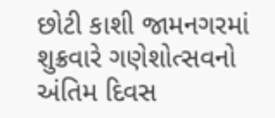છોટી કાશી જામનગરમાં શુક્રવારે ગણેશોત્સવનો અંતિમ દિવસ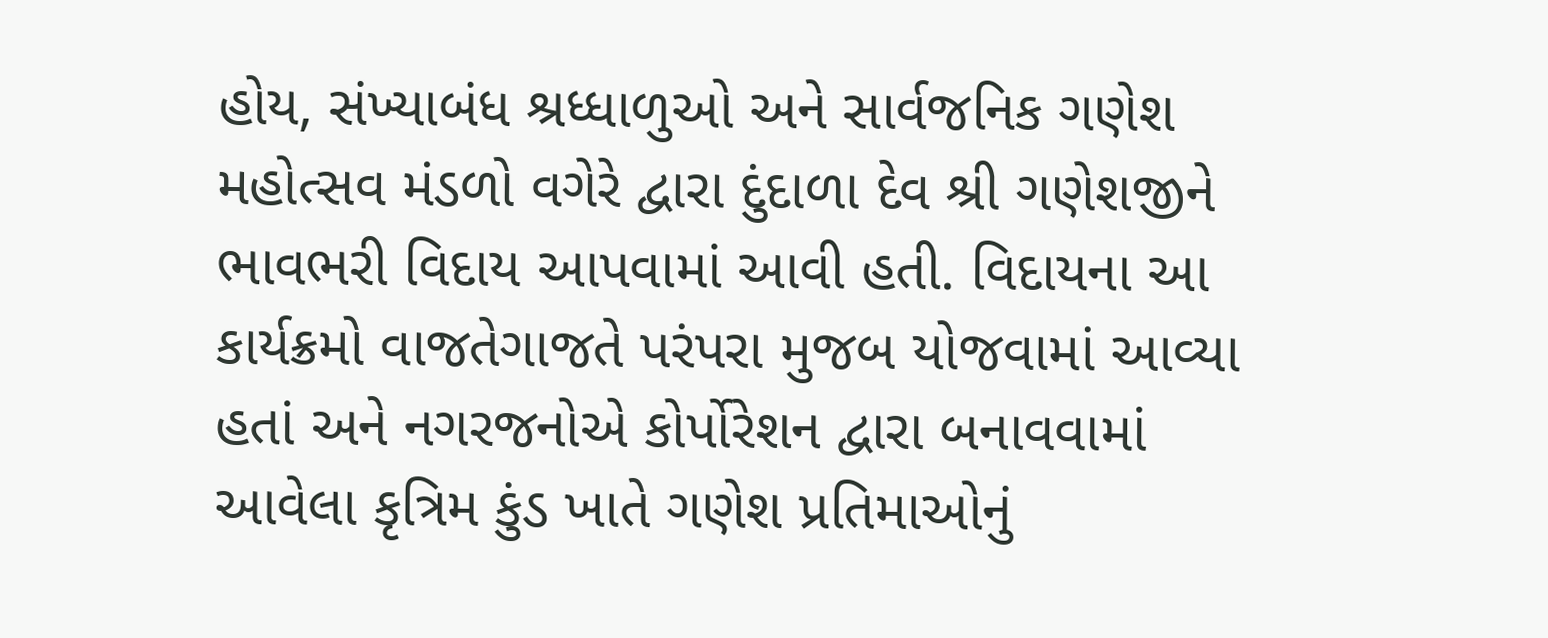હોય, સંખ્યાબંધ શ્રધ્ધાળુઓ અને સાર્વજનિક ગણેશ મહોત્સવ મંડળો વગેરે દ્વારા દુંદાળા દેવ શ્રી ગણેશજીને ભાવભરી વિદાય આપવામાં આવી હતી. વિદાયના આ કાર્યક્રમો વાજતેગાજતે પરંપરા મુજબ યોજવામાં આવ્યા હતાં અને નગરજનોએ કોર્પોરેશન દ્વારા બનાવવામાં આવેલા કૃત્રિમ કુંડ ખાતે ગણેશ પ્રતિમાઓનું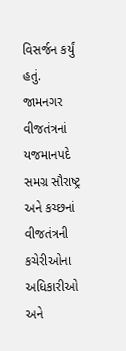વિસર્જન કર્યું હતું.
જામનગર વીજતંત્રનાં યજમાનપદે સમગ્ર સૌરાષ્ટ્ર અને કચ્છનાં વીજતંત્રની કચેરીઓના અધિકારીઓ અને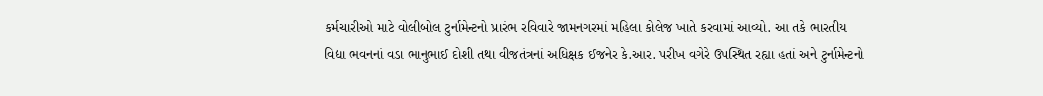કર્મચારીઓ માટે વોલીબોલ ટુર્નામેન્ટનો પ્રારંભ રવિવારે જામનગરમાં મહિલા કોલેજ ખાતે કરવામાં આવ્યો. આ તકે ભારતીય વિદ્યા ભવનનાં વડા ભાનુભાઈ દોશી તથા વીજતંત્રનાં અધિક્ષક ઈજનેર કે.આર. પરીખ વગેરે ઉપસ્થિત રહ્યા હતાં અને ટુર્નામેન્ટનો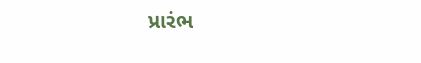પ્રારંભ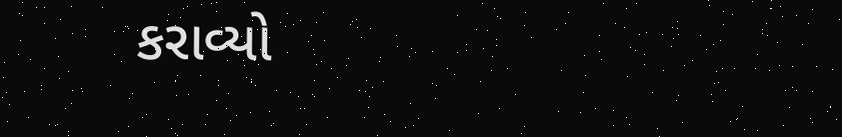કરાવ્યો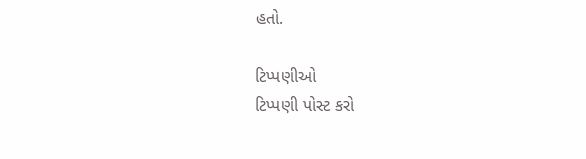હતો.

ટિપ્પણીઓ
ટિપ્પણી પોસ્ટ કરો